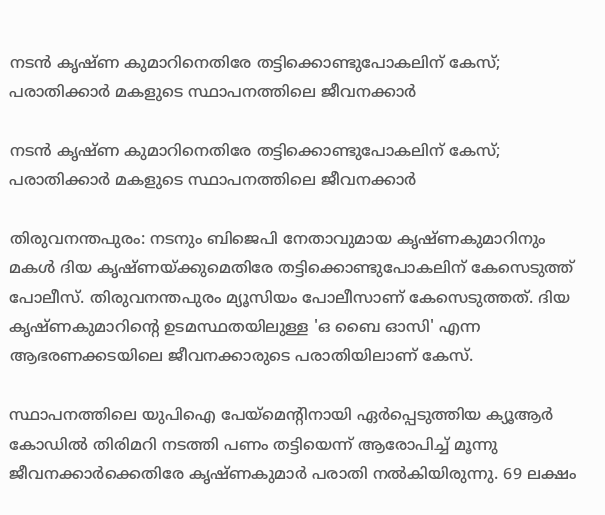നടന്‍ കൃഷ്ണ കുമാറിനെതിരേ തട്ടിക്കൊണ്ടുപോകലിന് കേസ്; പരാതിക്കാര്‍ മകളുടെ സ്ഥാപനത്തിലെ ജീവനക്കാര്‍

നടന്‍ കൃഷ്ണ കുമാറിനെതിരേ തട്ടിക്കൊണ്ടുപോകലിന് കേസ്; പരാതിക്കാര്‍ മകളുടെ സ്ഥാപനത്തിലെ ജീവനക്കാര്‍

തിരുവനന്തപുരം: നടനും ബിജെപി നേതാവുമായ കൃഷ്ണകുമാറിനും മകള്‍ ദിയ കൃഷ്ണയ്ക്കുമെതിരേ തട്ടിക്കൊണ്ടുപോകലിന് കേസെടുത്ത് പോലീസ്. തിരുവനന്തപുരം മ്യൂസിയം പോലീസാണ് കേസെടുത്തത്. ദിയ കൃഷ്ണകുമാറിന്റെ ഉടമസ്ഥതയിലുള്ള 'ഒ ബൈ ഓസി' എന്ന ആഭരണക്കടയിലെ ജീവനക്കാരുടെ പരാതിയിലാണ് കേസ്.

സ്ഥാപനത്തിലെ യുപിഐ പേയ്‌മെന്റിനായി ഏര്‍പ്പെടുത്തിയ ക്യൂആര്‍ കോഡില്‍ തിരിമറി നടത്തി പണം തട്ടിയെന്ന് ആരോപിച്ച് മൂന്നു ജീവനക്കാര്‍ക്കെതിരേ കൃഷ്ണകുമാര്‍ പരാതി നല്‍കിയിരുന്നു. 69 ലക്ഷം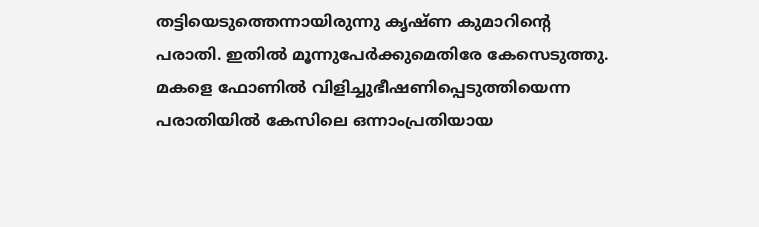തട്ടിയെടുത്തെന്നായിരുന്നു കൃഷ്ണ കുമാറിന്റെ പരാതി. ഇതില്‍ മൂന്നുപേര്‍ക്കുമെതിരേ കേസെടുത്തു. മകളെ ഫോണില്‍ വിളിച്ചുഭീഷണിപ്പെടുത്തിയെന്ന പരാതിയില്‍ കേസിലെ ഒന്നാംപ്രതിയായ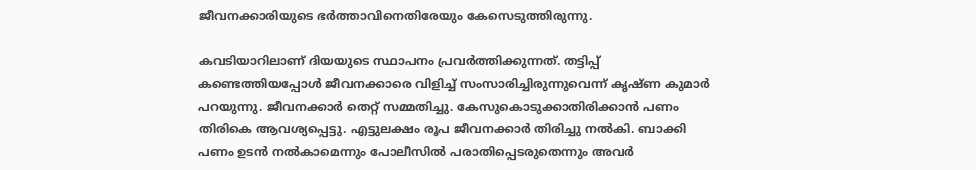ജീവനക്കാരിയുടെ ഭര്‍ത്താവിനെതിരേയും കേസെടുത്തിരുന്നു.

കവടിയാറിലാണ് ദിയയുടെ സ്ഥാപനം പ്രവര്‍ത്തിക്കുന്നത്. തട്ടിപ്പ് കണ്ടെത്തിയപ്പോള്‍ ജീവനക്കാരെ വിളിച്ച് സംസാരിച്ചിരുന്നുവെന്ന് കൃഷ്ണ കുമാര്‍ പറയുന്നു. ജീവനക്കാര്‍ തെറ്റ് സമ്മതിച്ചു. കേസുകൊടുക്കാതിരിക്കാന്‍ പണം തിരികെ ആവശ്യപ്പെട്ടു. എട്ടുലക്ഷം രൂപ ജീവനക്കാര്‍ തിരിച്ചു നല്‍കി. ബാക്കി പണം ഉടന്‍ നല്‍കാമെന്നും പോലീസില്‍ പരാതിപ്പെടരുതെന്നും അവര്‍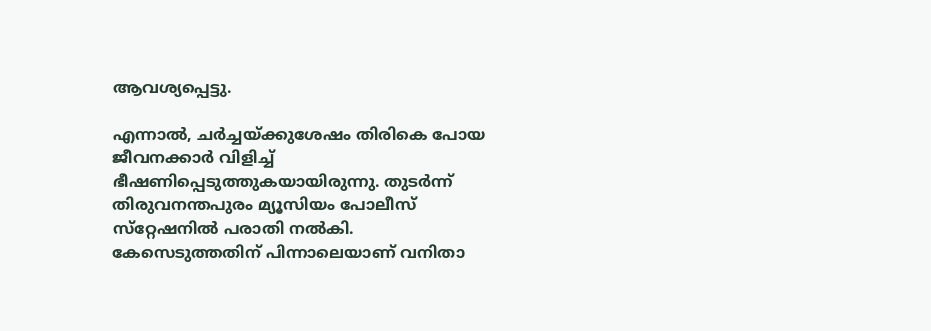ആവശ്യപ്പെട്ടു.

എന്നാല്‍, ചര്‍ച്ചയ്ക്കുശേഷം തിരികെ പോയ ജീവനക്കാര്‍ വിളിച്ച് ഭീഷണിപ്പെടുത്തുകയായിരുന്നു. തുടര്‍ന്ന് തിരുവനന്തപുരം മ്യൂസിയം പോലീസ് സ്‌റ്റേഷനില്‍ പരാതി നല്‍കി. കേസെടുത്തതിന് പിന്നാലെയാണ് വനിതാ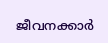ജീവനക്കാര്‍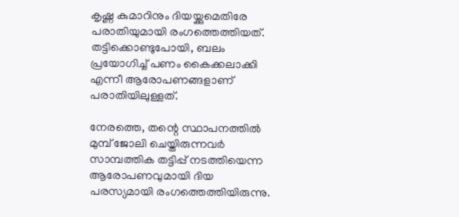കൃഷ്ണ കുമാറിനും ദിയയ്ക്കുമെതിരേ പരാതിയുമായി രംഗത്തെത്തിയത്. തട്ടിക്കൊണ്ടുപോയി, ബലം പ്രയോഗിച്ച് പണം കൈക്കലാക്കി എന്നീ ആരോപണങ്ങളാണ് പരാതിയിലുള്ളത്.

നേരത്തെ, തന്റെ സ്ഥാപനത്തില്‍ മുമ്പ് ജോലി ചെയ്തിരുന്നവര്‍ സാമ്പത്തിക തട്ടിപ്പ് നടത്തിയെന്ന ആരോപണവുമായി ദിയ പരസ്യമായി രംഗത്തെത്തിയിരുന്നു.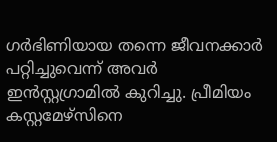ഗര്‍ഭിണിയായ തന്നെ ജീവനക്കാര്‍ പറ്റിച്ചുവെന്ന് അവര്‍ ഇന്‍സ്റ്റഗ്രാമില്‍ കുറിച്ചു. പ്രീമിയം കസ്റ്റമേഴ്‌സിനെ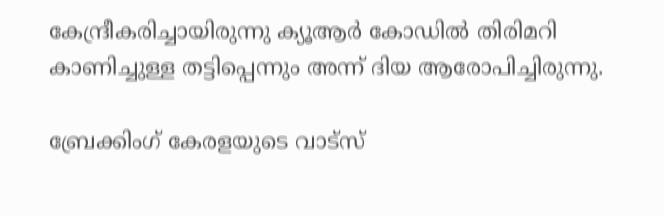കേന്ദ്രീകരിച്ചായിരുന്നു ക്യൂആര്‍ കോഡില്‍ തിരിമറി കാണിച്ചുള്ള തട്ടിപ്പെന്നും അന്ന് ദിയ ആരോപിച്ചിരുന്നു.

ബ്രേക്കിംഗ് കേരളയുടെ വാട്സ്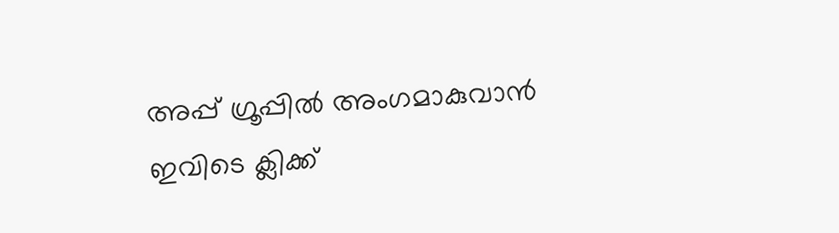അപ്പ് ഗ്രൂപ്പിൽ അംഗമാകുവാൻ ഇവിടെ ക്ലിക്ക്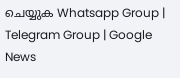ചെയ്യുക Whatsapp Group | Telegram Group | Google News